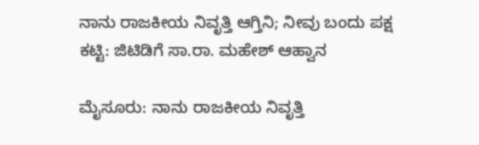ನಾನು ರಾಜಕೀಯ ನಿವೃತ್ತಿ ಆಗ್ತಿನಿ; ನೀವು ಬಂದು ಪಕ್ಷ ಕಟ್ಟಿ: ಜಿಟಿಡಿಗೆ ಸಾ.ರಾ. ಮಹೇಶ್ ಆಹ್ವಾನ

ಮೈಸೂರು: ನಾನು ರಾಜಕೀಯ ನಿವೃತ್ತಿ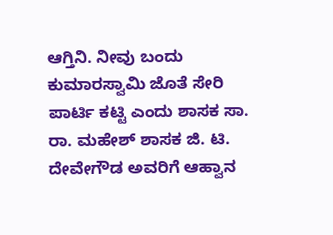ಆಗ್ತಿನಿ. ನೀವು ಬಂದು ಕುಮಾರಸ್ವಾಮಿ ಜೊತೆ ಸೇರಿ ಪಾರ್ಟಿ ಕಟ್ಟಿ ಎಂದು ಶಾಸಕ ಸಾ. ರಾ. ಮಹೇಶ್ ಶಾಸಕ ಜಿ. ಟಿ. ದೇವೇಗೌಡ ಅವರಿಗೆ ಆಹ್ವಾನ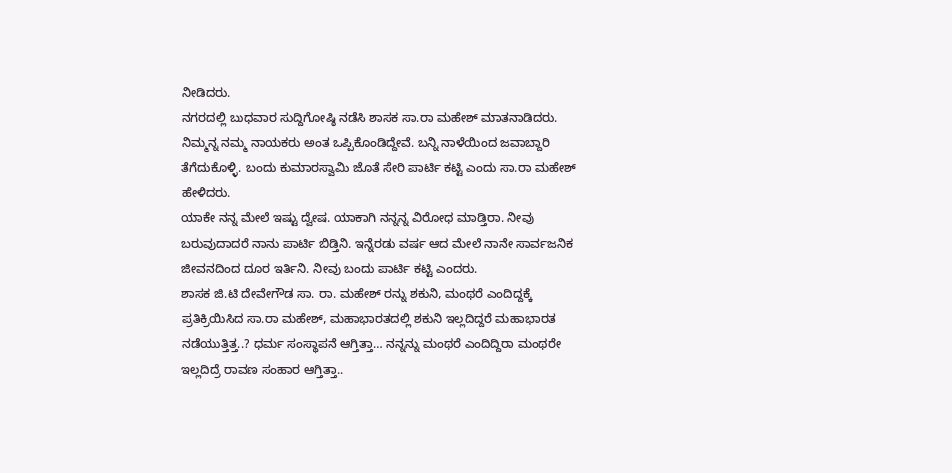ನೀಡಿದರು.
ನಗರದಲ್ಲಿ ಬುಧವಾರ ಸುದ್ದಿಗೋಷ್ಠಿ ನಡೆಸಿ ಶಾಸಕ ಸಾ.ರಾ ಮಹೇಶ್ ಮಾತನಾಡಿದರು.
ನಿಮ್ಮನ್ನ ನಮ್ಮ ನಾಯಕರು ಅಂತ ಒಪ್ಪಿಕೊಂಡಿದ್ದೇವೆ. ಬನ್ನಿ ನಾಳೆಯಿಂದ ಜವಾಬ್ದಾರಿ ತೆಗೆದುಕೊಳ್ಳಿ. ಬಂದು ಕುಮಾರಸ್ವಾಮಿ ಜೊತೆ ಸೇರಿ ಪಾರ್ಟಿ ಕಟ್ಟಿ ಎಂದು ಸಾ.ರಾ ಮಹೇಶ್ ಹೇಳಿದರು.
ಯಾಕೇ ನನ್ನ ಮೇಲೆ ಇಷ್ಟು ದ್ವೇಷ. ಯಾಕಾಗಿ ನನ್ನನ್ನ ವಿರೋಧ ಮಾಡ್ತಿರಾ. ನೀವು ಬರುವುದಾದರೆ ನಾನು ಪಾರ್ಟಿ ಬಿಡ್ತಿನಿ. ಇನ್ನೆರಡು ವರ್ಷ ಆದ ಮೇಲೆ ನಾನೇ ಸಾರ್ವಜನಿಕ ಜೀವನದಿಂದ ದೂರ ಇರ್ತಿನಿ. ನೀವು ಬಂದು ಪಾರ್ಟಿ ಕಟ್ಟಿ ಎಂದರು.
ಶಾಸಕ ಜಿ.ಟಿ ದೇವೇಗೌಡ ಸಾ. ರಾ. ಮಹೇಶ್ ರನ್ನು ಶಕುನಿ, ಮಂಥರೆ ಎಂದಿದ್ದಕ್ಕೆ ಪ್ರತಿಕ್ರಿಯಿಸಿದ ಸಾ.ರಾ ಮಹೇಶ್, ಮಹಾಭಾರತದಲ್ಲಿ ಶಕುನಿ ಇಲ್ಲದಿದ್ದರೆ ಮಹಾಭಾರತ ನಡೆಯುತ್ತಿತ್ತ..? ಧರ್ಮ ಸಂಸ್ಥಾಪನೆ ಆಗ್ತಿತ್ತಾ… ನನ್ನನ್ನು ಮಂಥರೆ ಎಂದಿದ್ದಿರಾ ಮಂಥರೇ ಇಲ್ಲದಿದ್ರೆ ರಾವಣ ಸಂಹಾರ ಆಗ್ತಿತ್ತಾ..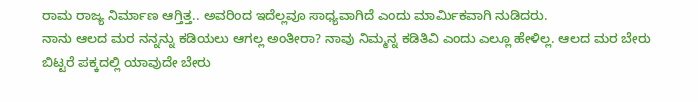ರಾಮ ರಾಜ್ಯ ನಿರ್ಮಾಣ ಆಗ್ತಿತ್ತ.. ಅವರಿಂದ ಇದೆಲ್ಲವೂ ಸಾಧ್ಯವಾಗಿದೆ ಎಂದು ಮಾರ್ಮಿಕವಾಗಿ ನುಡಿದರು.
ನಾನು ಆಲದ ಮರ ನನ್ನನ್ನು ಕಡಿಯಲು ಆಗಲ್ಲ ಅಂತೀರಾ? ನಾವು ನಿಮ್ಮನ್ನ ಕಡಿತಿವಿ ಎಂದು ಎಲ್ಲೂ ಹೇಳಿಲ್ಲ. ಆಲದ ಮರ ಬೇರು ಬಿಟ್ಟರೆ ಪಕ್ಕದಲ್ಲಿ ಯಾವುದೇ ಬೇರು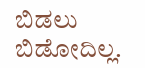ಬಿಡಲು ಬಿಡೋದಿಲ್ಲ.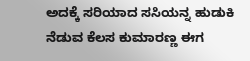ಅದಕ್ಕೆ ಸರಿಯಾದ ಸಸಿಯನ್ನ ಹುಡುಕಿ ನೆಡುವ ಕೆಲಸ ಕುಮಾರಣ್ಣ ಈಗ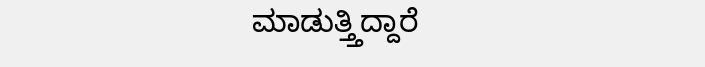ಮಾಡುತ್ತ್ತಿದ್ದಾರೆ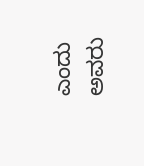ಎಂದು ಅವರು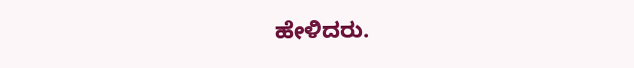ಹೇಳಿದರು.